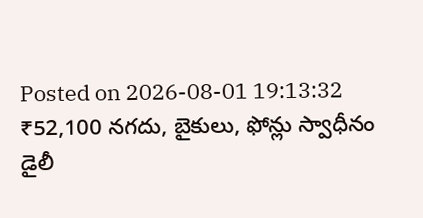Posted on 2026-08-01 19:13:32
₹52,100 నగదు, బైకులు, ఫోన్లు స్వాధీనం
డైలీ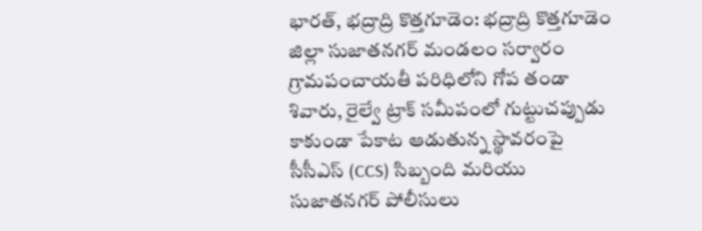భారత్, భద్రాద్రి కొత్తగూడెం: భద్రాద్రి కొత్తగూడెం జిల్లా సుజాతనగర్ మండలం సర్వారం గ్రామపంచాయతీ పరిధిలోని గోప తండా శివారు, రైల్వే ట్రాక్ సమీపంలో గుట్టుచప్పుడు కాకుండా పేకాట ఆడుతున్న స్థావరంపై సీసీఎస్ (CCS) సిబ్బంది మరియు సుజాతనగర్ పోలీసులు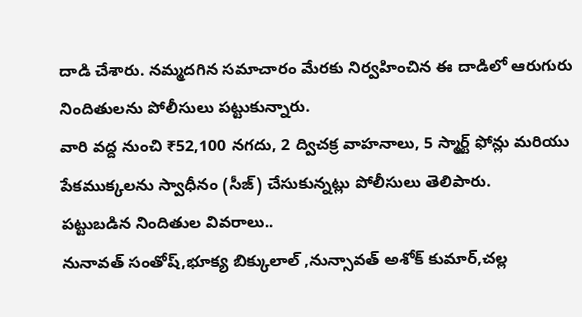దాడి చేశారు. నమ్మదగిన సమాచారం మేరకు నిర్వహించిన ఈ దాడిలో ఆరుగురు నిందితులను పోలీసులు పట్టుకున్నారు.
వారి వద్ద నుంచి ₹52,100 నగదు, 2 ద్విచక్ర వాహనాలు, 5 స్మార్ట్ ఫోన్లు మరియు పేకముక్కలను స్వాధీనం (సీజ్) చేసుకున్నట్లు పోలీసులు తెలిపారు.
పట్టుబడిన నిందితుల వివరాలు..
నునావత్ సంతోష్,భూక్య బిక్కులాల్ ,నున్సావత్ అశోక్ కుమార్,చల్ల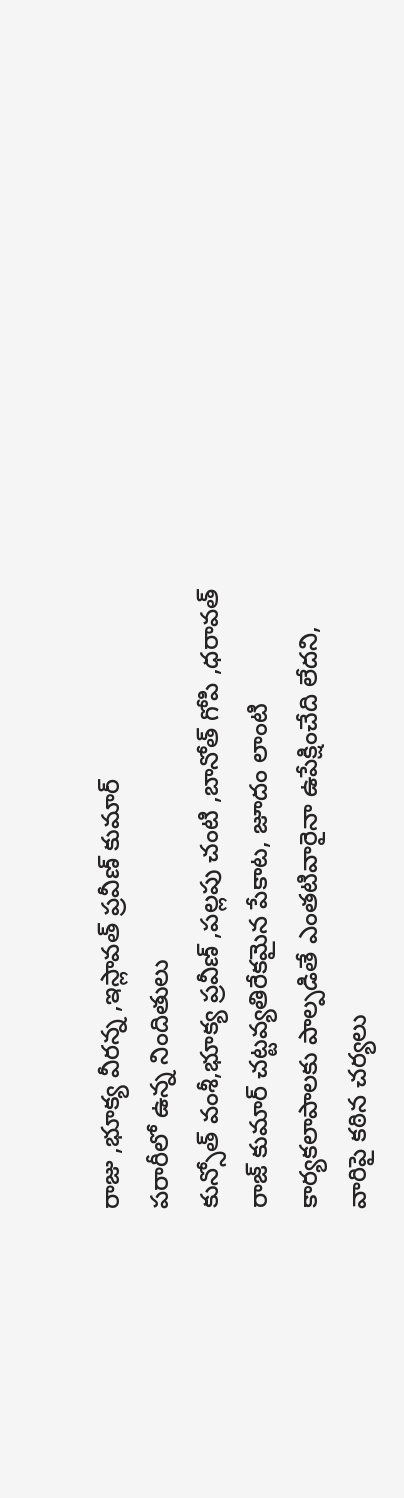రాజు ,భూక్య వీరన్న ,ఇస్లావత్ ప్రవీణ్ కుమార్
పరారీలో ఉన్న నిందితులు
కున్సోత్ వంశీ,భూక్య ప్రవీణ్ ,పల్లపు చంటి ,బానోత్ గోపి ,ధరావత్ రాజ్ కుమార్ చట్టవ్యతిరేకమైన పేకాట, జూదం లాంటి కార్యకలాపాలకు పాల్పడితే ఎంతటివారైనా ఉపేక్షించేది లేదని, వారిపై కఠిన చర్యలు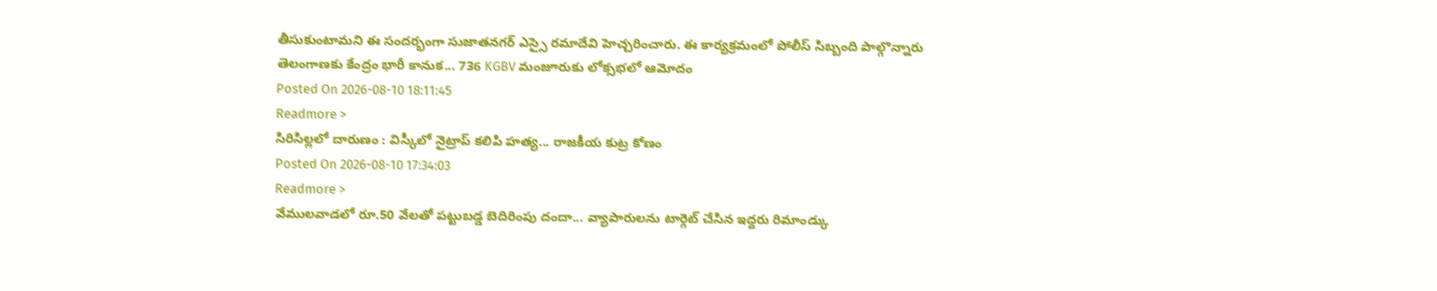తీసుకుంటామని ఈ సందర్భంగా సుజాతనగర్ ఎస్సై రమాదేవి హెచ్చరించారు. ఈ కార్యక్రమంలో పోలీస్ సిబ్బంది పాల్గొన్నారు
తెలంగాణకు కేంద్రం భారీ కానుక... 736 KGBV మంజూరుకు లోక్సభలో ఆమోదం
Posted On 2026-08-10 18:11:45
Readmore >
సిరిసిల్లలో దారుణం : విస్కీలో నైట్రాప్ కలిపి హత్య... రాజకీయ కుట్ర కోణం
Posted On 2026-08-10 17:34:03
Readmore >
వేములవాడలో రూ.50 వేలతో పట్టుబడ్డ బెదిరింపు దందా... వ్యాపారులను టార్గెట్ చేసిన ఇద్దరు రిమాండ్కు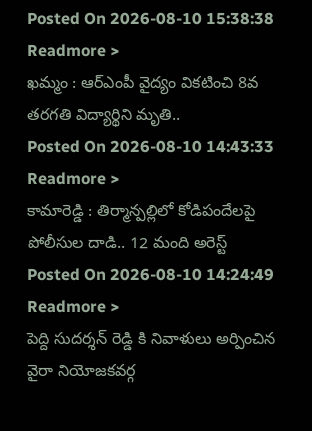Posted On 2026-08-10 15:38:38
Readmore >
ఖమ్మం : ఆర్ఎంపీ వైద్యం వికటించి 8వ తరగతి విద్యార్థిని మృతి..
Posted On 2026-08-10 14:43:33
Readmore >
కామారెడ్డి : తిర్మాన్పల్లిలో కోడిపందేలపై పోలీసుల దాడి.. 12 మంది అరెస్ట్
Posted On 2026-08-10 14:24:49
Readmore >
పెద్ది సుదర్శన్ రెడ్డి కి నివాళులు అర్పించిన వైరా నియోజకవర్గ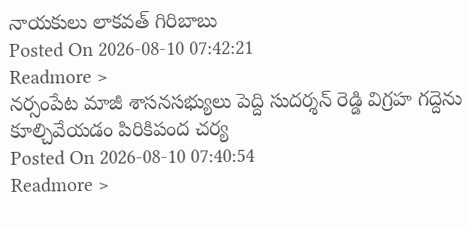నాయకులు లాకవత్ గిరిబాబు
Posted On 2026-08-10 07:42:21
Readmore >
నర్సంపేట మాజీ శాసనసభ్యులు పెద్ది సుదర్శన్ రెడ్డి విగ్రహ గద్దెను కూల్చివేయడం పిరికిపంద చర్య
Posted On 2026-08-10 07:40:54
Readmore >